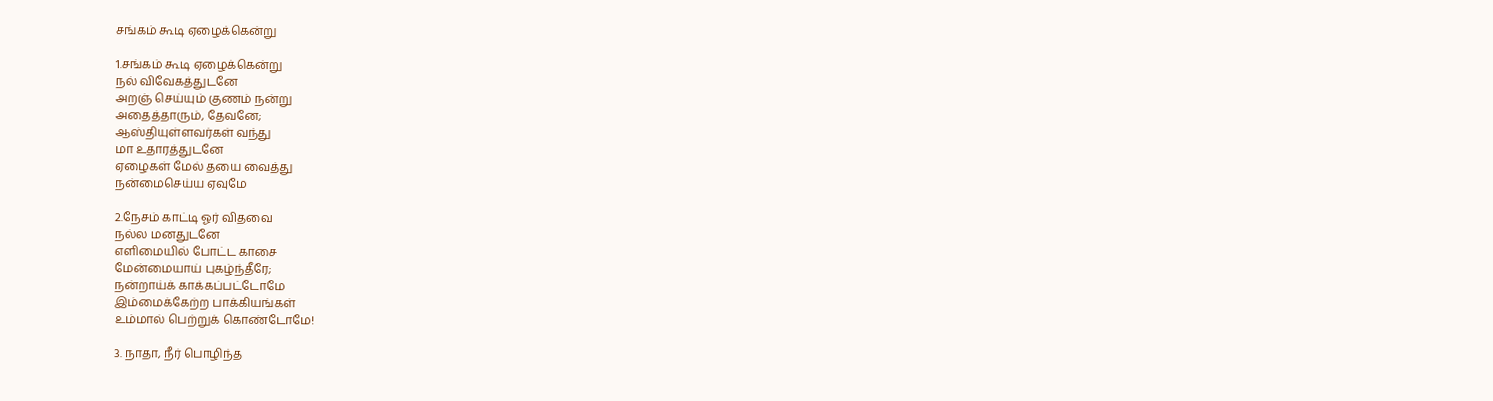சங்கம் கூடி ஏழைக்கென்று

1.சங்கம் கூடி ஏழைக்கென்று
நல் விவேகத்துடனே
அறஞ் செய்யும் குணம் நன்று
அதைத்தாரும், தேவனே;
ஆஸ்தியுள்ளவர்கள் வந்து
மா உதாரத்துடனே
ஏழைகள் மேல் தயை வைத்து
நன்மைசெய்ய ஏவுமே

2.நேசம் காட்டி ஓர் விதவை
நல்ல மனதுடனே
எளிமையில் போட்ட காசை
மேன்மையாய் புகழ்ந்தீரே;
நன்றாய்க் காக்கப்பட்டோமே
இம்மைக்கேற்ற பாக்கியங்கள்
உம்மால் பெற்றுக் கொண்டோமே!

3. நாதா, நீர் பொழிந்த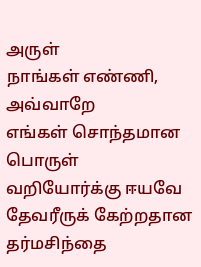அருள்
நாங்கள் எண்ணி, அவ்வாறே
எங்கள் சொந்தமான பொருள்
வறியோர்க்கு ஈயவே
தேவரீருக் கேற்றதான
தர்மசிந்தை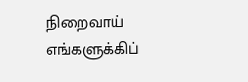நிறைவாய்
எங்களுக்கிப்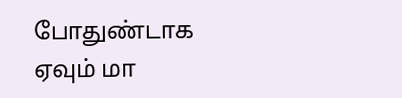போதுண்டாக
ஏவும் மா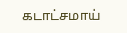கடாட்சமாய்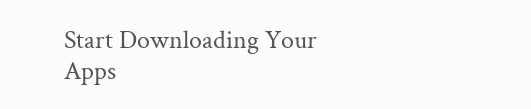Start Downloading Your Apps